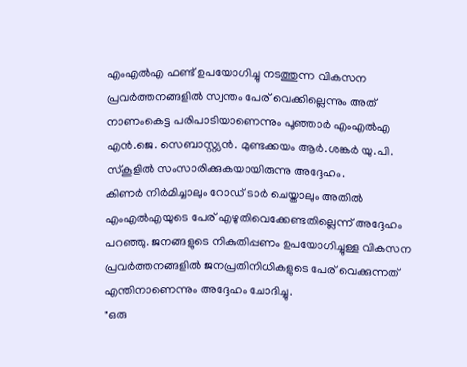എംഎൽഎ ഫണ്ട് ഉപയോഗിച്ചു നടത്തുന്ന വികസന പ്രവർത്തനങ്ങളിൽ സ്വന്തം പേര് വെക്കില്ലെന്നും അത് നാണംകെട്ട പരിപാടിയാണെന്നും പൂഞ്ഞാർ എംഎൽഎ എൻ.ജെ. സെബാസ്റ്റ്യൻ. മുണ്ടക്കയം ആർ.ശങ്കർ യു.പി. സ്കൂളിൽ സംസാരിക്കുകയായിരുന്നു അദ്ദേഹം.
കിണർ നിർമിച്ചാലും റോഡ് ടാർ ചെയ്താലും അതിൽ എംഎൽഎയുടെ പേര് എഴുതിവെക്കേണ്ടതില്ലെന്ന് അദ്ദേഹം പറഞ്ഞു. ജനങ്ങളുടെ നികുതിപ്പണം ഉപയോഗിച്ചുള്ള വികസന പ്രവർത്തനങ്ങളിൽ ജനപ്രതിനിധികളുടെ പേര് വെക്കുന്നത് എന്തിനാണെന്നും അദ്ദേഹം ചോദിച്ചു.
"ഒരു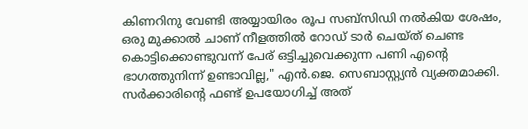കിണറിനു വേണ്ടി അയ്യായിരം രൂപ സബ്സിഡി നൽകിയ ശേഷം, ഒരു മുക്കാൽ ചാണ് നീളത്തിൽ റോഡ് ടാർ ചെയ്ത് ചെണ്ട കൊട്ടിക്കൊണ്ടുവന്ന് പേര് ഒട്ടിച്ചുവെക്കുന്ന പണി എന്റെ ഭാഗത്തുനിന്ന് ഉണ്ടാവില്ല," എൻ.ജെ. സെബാസ്റ്റ്യൻ വ്യക്തമാക്കി. സർക്കാരിന്റെ ഫണ്ട് ഉപയോഗിച്ച് അത്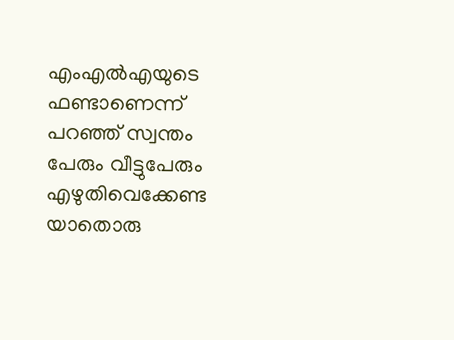എംഎൽഎയുടെ ഫണ്ടാണെന്ന് പറഞ്ഞ് സ്വന്തം പേരും വീട്ടുപേരും എഴുതിവെക്കേണ്ട യാതൊരു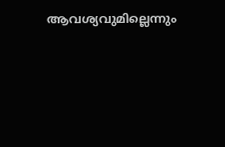ആവശ്യവുമില്ലെന്നും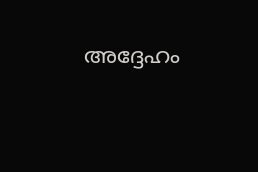അദ്ദേഹം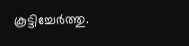കൂട്ടിച്ചേർത്തു.